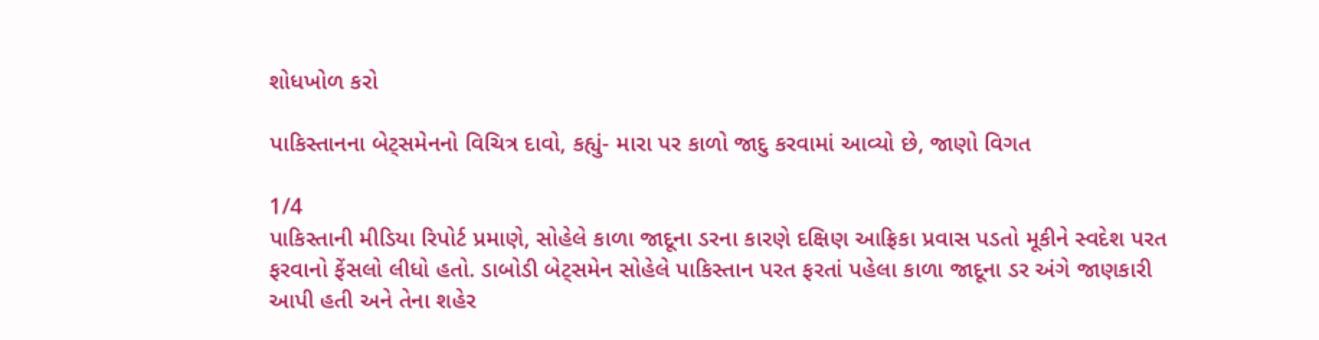શોધખોળ કરો

પાકિસ્તાનના બેટ્સમેનનો વિચિત્ર દાવો, કહ્યું- મારા પર કાળો જાદુ કરવામાં આવ્યો છે, જાણો વિગત

1/4
પાકિસ્તાની મીડિયા રિપોર્ટ પ્રમાણે, સોહેલે કાળા જાદૂના ડરના કારણે દક્ષિણ આફ્રિકા પ્રવાસ પડતો મૂકીને સ્વદેશ પરત ફરવાનો ફેંસલો લીધો હતો. ડાબોડી બેટ્સમેન સોહેલે પાકિસ્તાન પરત ફરતાં પહેલા કાળા જાદૂના ડર અંગે જાણકારી આપી હતી અને તેના શહેર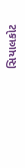સિયાલકોટ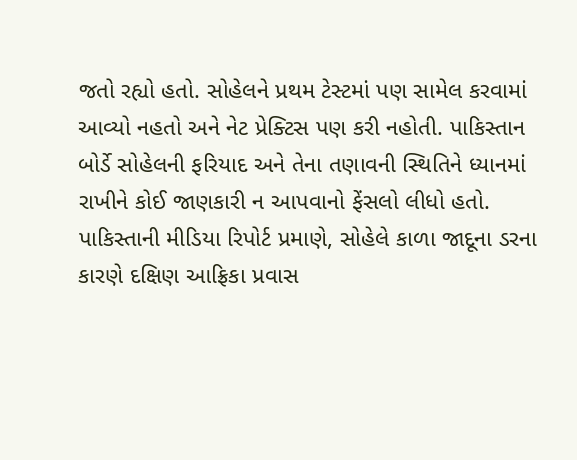જતો રહ્યો હતો. સોહેલને પ્રથમ ટેસ્ટમાં પણ સામેલ કરવામાં આવ્યો નહતો અને નેટ પ્રેક્ટિસ પણ કરી નહોતી. પાકિસ્તાન બોર્ડે સોહેલની ફરિયાદ અને તેના તણાવની સ્થિતિને ધ્યાનમાં રાખીને કોઈ જાણકારી ન આપવાનો ફેંસલો લીધો હતો.
પાકિસ્તાની મીડિયા રિપોર્ટ પ્રમાણે, સોહેલે કાળા જાદૂના ડરના કારણે દક્ષિણ આફ્રિકા પ્રવાસ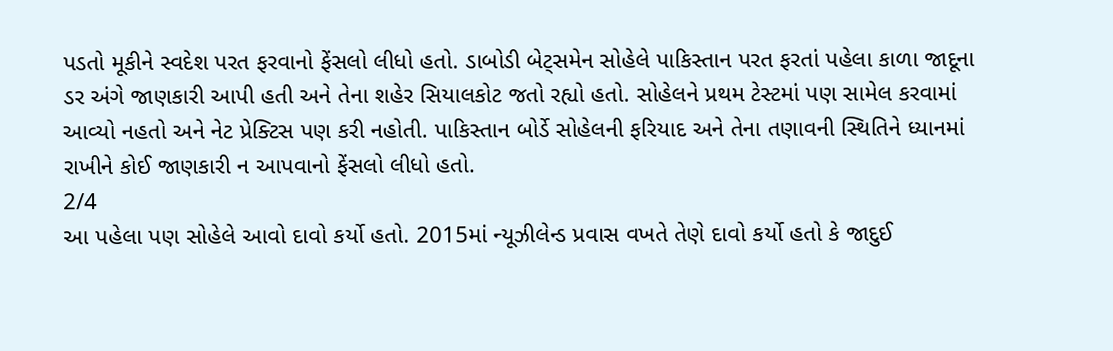પડતો મૂકીને સ્વદેશ પરત ફરવાનો ફેંસલો લીધો હતો. ડાબોડી બેટ્સમેન સોહેલે પાકિસ્તાન પરત ફરતાં પહેલા કાળા જાદૂના ડર અંગે જાણકારી આપી હતી અને તેના શહેર સિયાલકોટ જતો રહ્યો હતો. સોહેલને પ્રથમ ટેસ્ટમાં પણ સામેલ કરવામાં આવ્યો નહતો અને નેટ પ્રેક્ટિસ પણ કરી નહોતી. પાકિસ્તાન બોર્ડે સોહેલની ફરિયાદ અને તેના તણાવની સ્થિતિને ધ્યાનમાં રાખીને કોઈ જાણકારી ન આપવાનો ફેંસલો લીધો હતો.
2/4
આ પહેલા પણ સોહેલે આવો દાવો કર્યો હતો. 2015માં ન્યૂઝીલેન્ડ પ્રવાસ વખતે તેણે દાવો કર્યો હતો કે જાદુઈ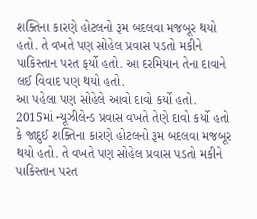શક્તિના કારણે હોટલનો રૂમ બદલવા મજબૂર થયો હતો. તે વખતે પણ સોહેલ પ્રવાસ પડતો મકીને પાકિસ્તાન પરત ફર્યો હતો. આ દરમિયાન તેના દાવાને લઈ વિવાદ પણ થયો હતો.
આ પહેલા પણ સોહેલે આવો દાવો કર્યો હતો. 2015માં ન્યૂઝીલેન્ડ પ્રવાસ વખતે તેણે દાવો કર્યો હતો કે જાદુઈ શક્તિના કારણે હોટલનો રૂમ બદલવા મજબૂર થયો હતો. તે વખતે પણ સોહેલ પ્રવાસ પડતો મકીને પાકિસ્તાન પરત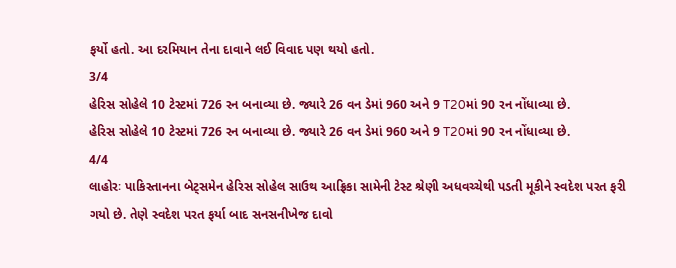ફર્યો હતો. આ દરમિયાન તેના દાવાને લઈ વિવાદ પણ થયો હતો.
3/4
હેરિસ સોહેલે 10 ટેસ્ટમાં 726 રન બનાવ્યા છે. જ્યારે 26 વન ડેમાં 960 અને 9 T20માં 90 રન નોંધાવ્યા છે.
હેરિસ સોહેલે 10 ટેસ્ટમાં 726 રન બનાવ્યા છે. જ્યારે 26 વન ડેમાં 960 અને 9 T20માં 90 રન નોંધાવ્યા છે.
4/4
લાહોરઃ પાકિસ્તાનના બેટ્સમેન હેરિસ સોહેલ સાઉથ આફ્રિકા સામેની ટેસ્ટ શ્રેણી અધવચ્ચેથી પડતી મૂકીને સ્વદેશ પરત ફરી ગયો છે. તેણે સ્વદેશ પરત ફર્યા બાદ સનસનીખેજ દાવો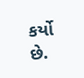કર્યો છે.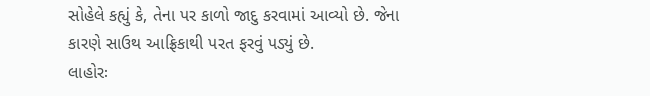સોહેલે કહ્યું કે, તેના પર કાળો જાદુ કરવામાં આવ્યો છે. જેના કારણે સાઉથ આફ્રિકાથી પરત ફરવું પડ્યું છે.
લાહોરઃ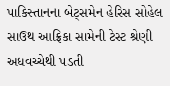પાકિસ્તાનના બેટ્સમેન હેરિસ સોહેલ સાઉથ આફ્રિકા સામેની ટેસ્ટ શ્રેણી અધવચ્ચેથી પડતી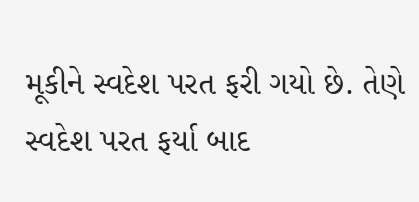મૂકીને સ્વદેશ પરત ફરી ગયો છે. તેણે સ્વદેશ પરત ફર્યા બાદ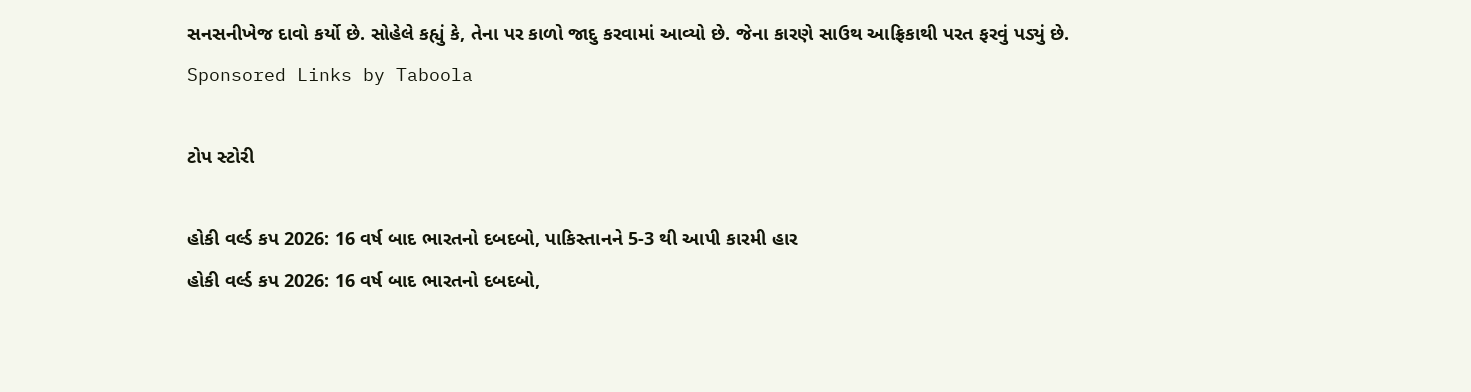સનસનીખેજ દાવો કર્યો છે. સોહેલે કહ્યું કે, તેના પર કાળો જાદુ કરવામાં આવ્યો છે. જેના કારણે સાઉથ આફ્રિકાથી પરત ફરવું પડ્યું છે.
Sponsored Links by Taboola

ટોપ સ્ટોરી

હોકી વર્લ્ડ કપ 2026: 16 વર્ષ બાદ ભારતનો દબદબો, પાકિસ્તાનને 5-3 થી આપી કારમી હાર
હોકી વર્લ્ડ કપ 2026: 16 વર્ષ બાદ ભારતનો દબદબો,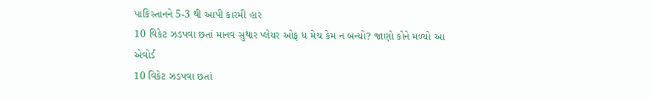પાકિસ્તાનને 5-3 થી આપી કારમી હાર
10 વિકેટ ઝડપવા છતાં માનવ સુથાર પ્લેયર ઓફ ધ મેચ કેમ ન બન્યો? જાણો કોને મળ્યો આ એવોર્ડ
10 વિકેટ ઝડપવા છતાં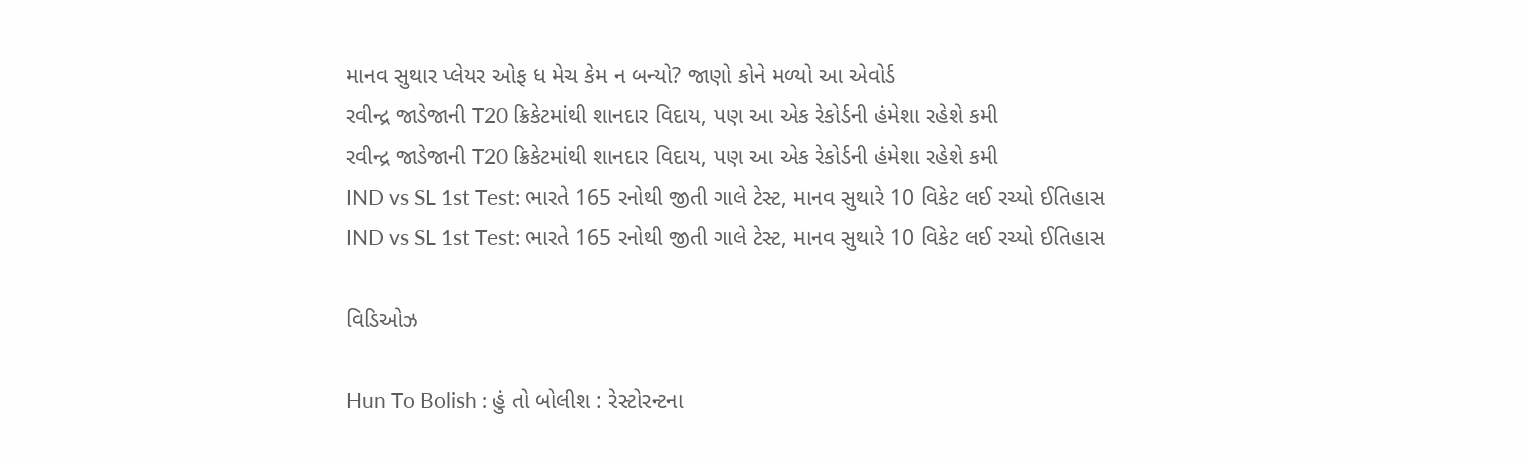માનવ સુથાર પ્લેયર ઓફ ધ મેચ કેમ ન બન્યો? જાણો કોને મળ્યો આ એવોર્ડ
રવીન્દ્ર જાડેજાની T20 ક્રિકેટમાંથી શાનદાર વિદાય, પણ આ એક રેકોર્ડની હંમેશા રહેશે કમી
રવીન્દ્ર જાડેજાની T20 ક્રિકેટમાંથી શાનદાર વિદાય, પણ આ એક રેકોર્ડની હંમેશા રહેશે કમી
IND vs SL 1st Test: ભારતે 165 રનોથી જીતી ગાલે ટેસ્ટ, માનવ સુથારે 10 વિકેટ લઈ રચ્યો ઈતિહાસ
IND vs SL 1st Test: ભારતે 165 રનોથી જીતી ગાલે ટેસ્ટ, માનવ સુથારે 10 વિકેટ લઈ રચ્યો ઈતિહાસ

વિડિઓઝ

Hun To Bolish : હું તો બોલીશ : રેસ્ટોરન્ટના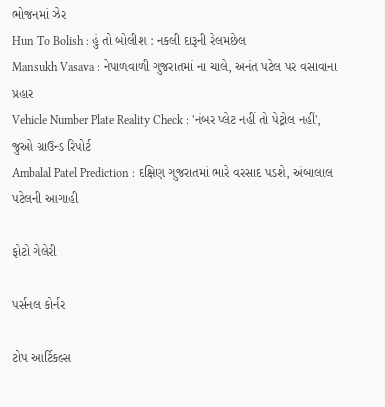ભોજનમાં ઝેર
Hun To Bolish : હું તો બોલીશ : નકલી દારૂની રેલમછેલ
Mansukh Vasava : નેપાળવાળી ગુજરાતમાં ના ચાલે, અનંત પટેલ પર વસાવાના પ્રહાર
Vehicle Number Plate Reality Check : 'નંબર પ્લેટ નહીં તો પેટ્રોલ નહીં', જુઓ ગ્રાઉન્ડ રિપોર્ટ
Ambalal Patel Prediction : દક્ષિણ ગુજરાતમાં ભારે વરસાદ પડશે, અંબાલાલ પટેલની આગાહી

ફોટો ગેલેરી

પર્સનલ કોર્નર

ટોપ આર્ટિકલ્સ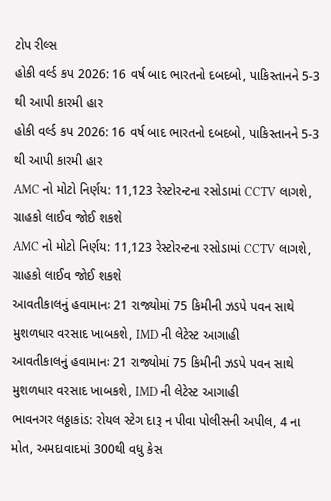ટોપ રીલ્સ
હોકી વર્લ્ડ કપ 2026: 16 વર્ષ બાદ ભારતનો દબદબો, પાકિસ્તાનને 5-3 થી આપી કારમી હાર
હોકી વર્લ્ડ કપ 2026: 16 વર્ષ બાદ ભારતનો દબદબો, પાકિસ્તાનને 5-3 થી આપી કારમી હાર
AMC નો મોટો નિર્ણય: 11,123 રેસ્ટોરન્ટના રસોડામાં CCTV લાગશે, ગ્રાહકો લાઈવ જોઈ શકશે
AMC નો મોટો નિર્ણય: 11,123 રેસ્ટોરન્ટના રસોડામાં CCTV લાગશે, ગ્રાહકો લાઈવ જોઈ શકશે
આવતીકાલનું હવામાનઃ 21 રાજ્યોમાં 75 કિમીની ઝડપે પવન સાથે મુશળધાર વરસાદ ખાબકશે, IMD ની લેટેસ્ટ આગાહી
આવતીકાલનું હવામાનઃ 21 રાજ્યોમાં 75 કિમીની ઝડપે પવન સાથે મુશળધાર વરસાદ ખાબકશે, IMD ની લેટેસ્ટ આગાહી
ભાવનગર લઠ્ઠાકાંડ: રોયલ સ્ટેગ દારૂ ન પીવા પોલીસની અપીલ, 4 ના મોત, અમદાવાદમાં 300થી વધુ કેસ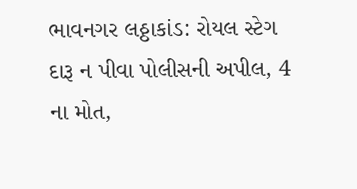ભાવનગર લઠ્ઠાકાંડ: રોયલ સ્ટેગ દારૂ ન પીવા પોલીસની અપીલ, 4 ના મોત,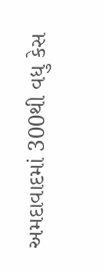અમદાવાદમાં 300થી વધુ કેસ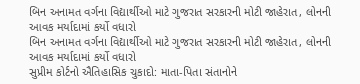બિન અનામત વર્ગના વિદ્યાર્થીઓ માટે ગુજરાત સરકારની મોટી જાહેરાત, લોનની આવક મર્યાદામાં કર્યો વધારો
બિન અનામત વર્ગના વિદ્યાર્થીઓ માટે ગુજરાત સરકારની મોટી જાહેરાત, લોનની આવક મર્યાદામાં કર્યો વધારો
સુપ્રીમ કોર્ટનો ઐતિહાસિક ચુકાદો: માતા-પિતા સંતાનોને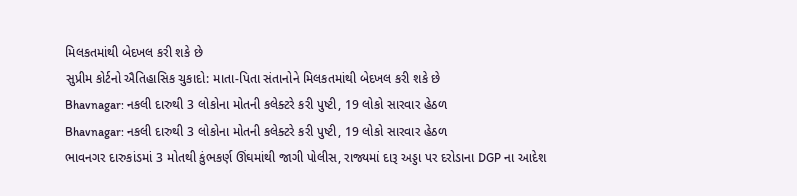મિલકતમાંથી બેદખલ કરી શકે છે
સુપ્રીમ કોર્ટનો ઐતિહાસિક ચુકાદો: માતા-પિતા સંતાનોને મિલકતમાંથી બેદખલ કરી શકે છે
Bhavnagar: નકલી દારુથી 3 લોકોના મોતની કલેક્ટરે કરી પુષ્ટી, 19 લોકો સારવાર હેઠળ
Bhavnagar: નકલી દારુથી 3 લોકોના મોતની કલેક્ટરે કરી પુષ્ટી, 19 લોકો સારવાર હેઠળ
ભાવનગર દારુકાંડમાં 3 મોતથી કુંભકર્ણ ઊંઘમાંથી જાગી પોલીસ, રાજ્યમાં દારૂ અડ્ડા પર દરોડાના DGP ના આદેશ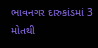ભાવનગર દારુકાંડમાં 3 મોતથી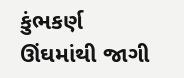કુંભકર્ણ ઊંઘમાંથી જાગી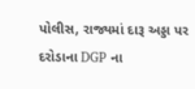પોલીસ, રાજ્યમાં દારૂ અડ્ડા પર દરોડાના DGP ના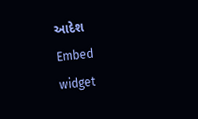આદેશ
Embed widget